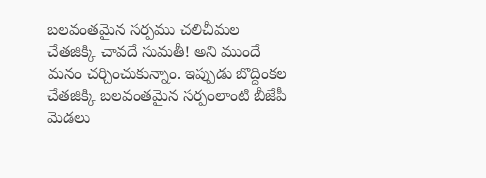బలవంతమైన సర్పము చలిచీమల చేతజిక్కి చావదే సుమతీ! అని ముందే మనం చర్చించుకున్నాం. ఇప్పుడు బొద్దింకల చేతజిక్కి బలవంతమైన సర్పంలాంటి బీజేపీ మెడలు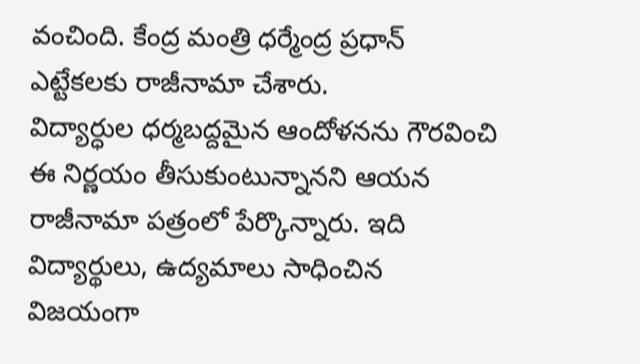వంచింది. కేంద్ర మంత్రి ధర్మేంద్ర ప్రధాన్ ఎట్టేకలకు రాజీనామా చేశారు.
విద్యార్ధుల ధర్మబద్దమైన ఆందోళనను గౌరవించి ఈ నిర్ణయం తీసుకుంటున్నానని ఆయన రాజీనామా పత్రంలో పేర్కొన్నారు. ఇది విద్యార్థులు, ఉద్యమాలు సాధించిన విజయంగా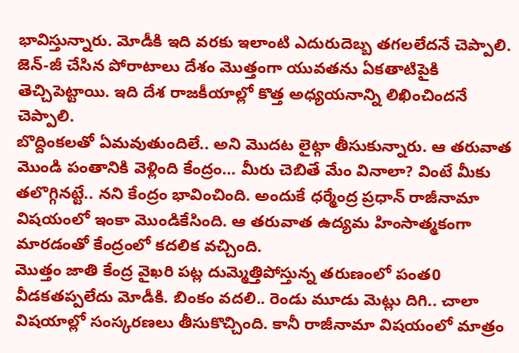భావిస్తున్నారు. మోడీకి ఇది వరకు ఇలాంటి ఎదురుదెబ్బ తగలలేదనే చెప్పాలి. జెన్-జీ చేసిన పోరాటాలు దేశం మొత్తంగా యువతను ఏకతాటిపైకి తెచ్చిపెట్టాయి. ఇది దేశ రాజకీయాల్లో కొత్త అధ్యయనాన్ని లిఖించిందనే చెప్పాలి.
బొద్దింకలతో ఏమవుతుందిలే.. అని మొదట లైట్గా తీసుకున్నారు. ఆ తరువాత మొండి పంతానికి వెళ్లింది కేంద్రం… మీరు చెబితే మేం వినాలా? వింటే మీకు తలొగ్గినట్టే.. నని కేంద్రం భావించింది. అందుకే ధర్మేంద్ర ప్రధాన్ రాజీనామా విషయంలో ఇంకా మొండికేసింది. ఆ తరువాత ఉద్యమ హింసాత్మకంగా మారడంతో కేంద్రంలో కదలిక వచ్చింది.
మొత్తం జాతి కేంద్ర వైఖరి పట్ల దుమ్మెత్తిపోస్తున్న తరుణంలో పంత0 వీడకతప్పలేదు మోడీకి. బింకం వదలి.. రెండు మూడు మెట్లు దిగి.. చాలా విషయాల్లో సంస్కరణలు తీసుకొచ్చింది. కానీ రాజీనామా విషయంలో మాత్రం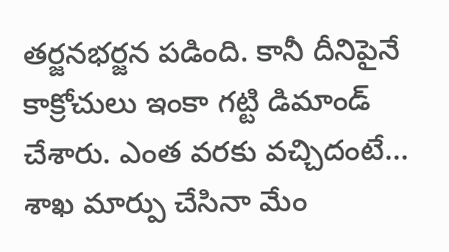తర్జనభర్జన పడింది. కానీ దీనిపైనే కాక్రోచులు ఇంకా గట్టి డిమాండ్ చేశారు. ఎంత వరకు వచ్చిదంటే… శాఖ మార్పు చేసినా మేం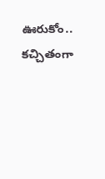ఊరుకోం.. కచ్చితంగా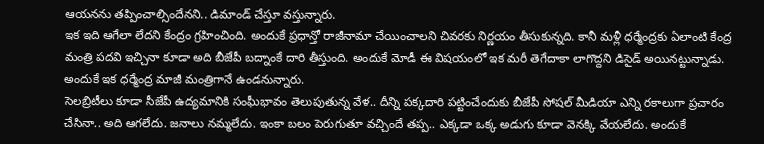ఆయనను తప్పించాల్సిందేనని.. డిమాండ్ చేస్తూ వస్తున్నారు.
ఇక ఇది ఆగేలా లేదని కేంద్రం గ్రహించింది. అందుకే ప్రధాన్తో రాజీనామా చేయించాలని చివరకు నిర్ణయం తీసుకున్నది. కానీ మళ్లీ ధర్మేంద్రకు ఏలాంటి కేంద్ర మంత్రి పదవి ఇచ్చినా కూడా అది బీజేపీ బద్నాంకే దారి తీస్తుంది. అందుకే మోడీ ఈ విషయంలో ఇక మరీ తెగేదాకా లాగొద్దని డిసైడ్ అయినట్టున్నాడు. అందుకే ఇక ధర్మేంద్ర మాజీ మంత్రిగానే ఉండనున్నారు.
సెలబ్రిటీలు కూడా సీజేపీ ఉద్యమానికి సంఘీభావం తెలుపుతున్న వేళ.. దీన్ని పక్కదారి పట్టించేందుకు బీజేపీ సోషల్ మీడియా ఎన్ని రకాలుగా ప్రచారం చేసినా.. అది ఆగలేదు. జనాలు నమ్మలేదు. ఇంకా బలం పెరుగుతూ వచ్చిందే తప్ప.. ఎక్కడా ఒక్క అడుగు కూడా వెనక్కి వేయలేదు. అందుకే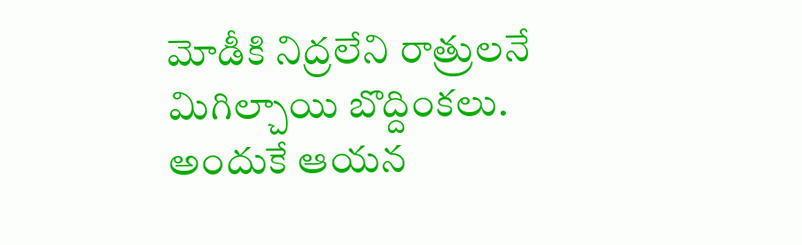మోడీకి నిద్రలేని రాత్రులనే మిగిల్చాయి బొద్దింకలు.
అందుకే ఆయన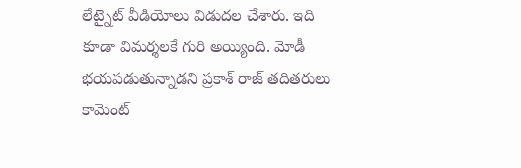లేట్నైట్ వీడియోలు విడుదల చేశారు. ఇది కూడా విమర్శలకే గురి అయ్యింది. మోడీ భయపడుతున్నాడని ప్రకాశ్ రాజ్ తదితరులు కామెంట్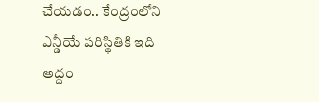చేయడం.. కేంద్రంలోని ఎన్డీయే పరిస్థితికి ఇది అద్దం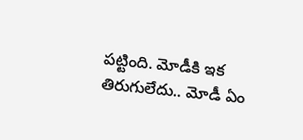పట్టింది. మోడీకి ఇక తిరుగులేదు.. మోడీ ఏం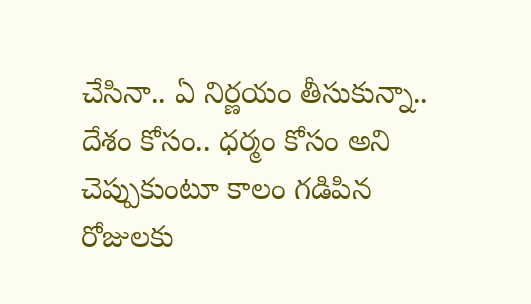చేసినా.. ఏ నిర్ణయం తీసుకున్నా.. దేశం కోసం.. ధర్మం కోసం అని చెప్పుకుంటూ కాలం గడిపిన రోజులకు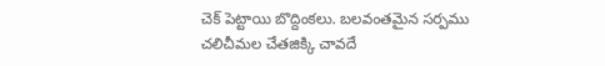చెక్ పెట్టాయి బొద్దింకలు. బలవంతమైన సర్పము చలిచీమల చేతజిక్కి చావదే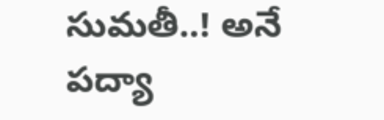సుమతీ..! అనే పద్యా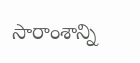సారాంశాన్ని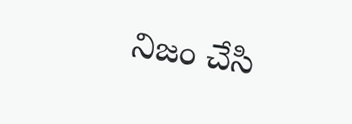నిజం చేసి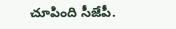చూపింది సీజేపీ.